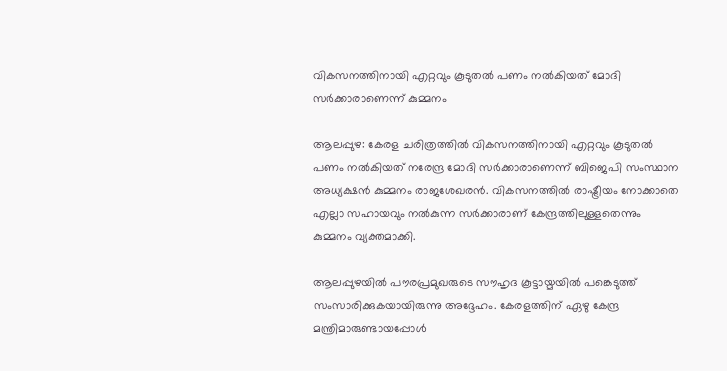വികസനത്തിനായി എറ്റവും കൂടുതല്‍ പണം നല്‍കിയത് മോദി സര്‍ക്കാരാണെന്ന് കുമ്മനം

ആലപ്പുഴ: കേരള ചരിത്രത്തില്‍ വികസനത്തിനായി എറ്റവും കൂടുതല്‍ പണം നല്‍കിയത് നരേന്ദ്ര മോദി സര്‍ക്കാരാണെന്ന് ബിജെപി സംസ്ഥാന അധ്യക്ഷന്‍ കുമ്മനം രാജശേഖരന്‍. വികസനത്തില്‍ രാഷ്ട്രീയം നോക്കാതെ എല്ലാ സഹായവും നല്‍കുന്ന സര്‍ക്കാരാണ് കേന്ദ്രത്തിലുള്ളതെന്നും കുമ്മനം വ്യക്തമാക്കി.

ആലപ്പുഴയില്‍ പൗരപ്രമുഖരുടെ സൗഹൃദ കൂട്ടായ്മയില്‍ പങ്കെടുത്ത് സംസാരിക്കുകയായിരുന്നു അദ്ദേഹം. കേരളത്തിന് ഏഴു കേന്ദ്ര മന്ത്രിമാരുണ്ടായപ്പോള്‍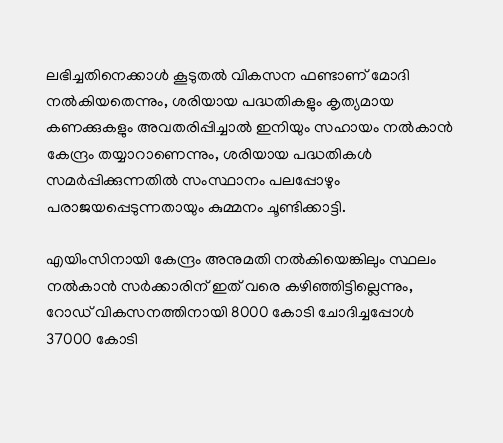ലഭിച്ചതിനെക്കാള്‍ കൂടുതല്‍ വികസന ഫണ്ടാണ് മോദി നല്‍കിയതെന്നും, ശരിയായ പദ്ധതികളും കൃത്യമായ കണക്കുകളും അവതരിപ്പിച്ചാല്‍ ഇനിയും സഹായം നല്‍കാന്‍ കേന്ദ്രം തയ്യാറാണെന്നും, ശരിയായ പദ്ധതികള്‍ സമര്‍പ്പിക്കുന്നതില്‍ സംസ്ഥാനം പലപ്പോഴും പരാജയപ്പെടുന്നതായും കുമ്മനം ചൂണ്ടിക്കാട്ടി.

എയിംസിനായി കേന്ദ്രം അനുമതി നല്‍കിയെങ്കിലും സ്ഥലം നല്‍കാന്‍ സര്‍ക്കാരിന് ഇത് വരെ കഴിഞ്ഞിട്ടില്ലെന്നും, റോഡ് വികസനത്തിനായി 8000 കോടി ചോദിച്ചപ്പോള്‍ 37000 കോടി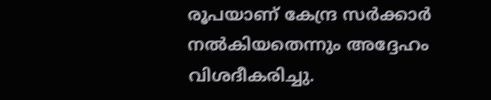രൂപയാണ് കേന്ദ്ര സര്‍ക്കാര്‍ നല്‍കിയതെന്നും അദ്ദേഹം വിശദീകരിച്ചു.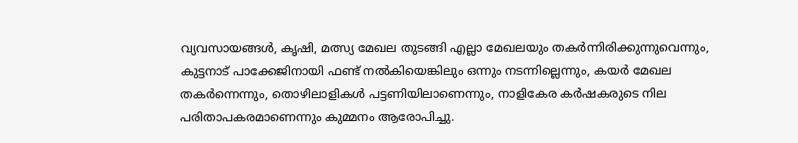വ്യവസായങ്ങള്‍, കൃഷി, മത്സ്യ മേഖല തുടങ്ങി എല്ലാ മേഖലയും തകര്‍ന്നിരിക്കുന്നുവെന്നും, കുട്ടനാട് പാക്കേജിനായി ഫണ്ട് നല്‍കിയെങ്കിലും ഒന്നും നടന്നില്ലെന്നും, കയര്‍ മേഖല തകര്‍ന്നെന്നും, തൊഴിലാളികള്‍ പട്ടണിയിലാണെന്നും, നാളികേര കര്‍ഷകരുടെ നില പരിതാപകരമാണെന്നും കുമ്മനം ആരോപിച്ചു.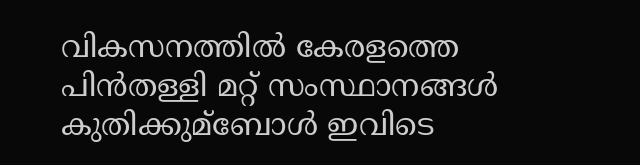വികസനത്തില്‍ കേരളത്തെ പിന്‍തള്ളി മറ്റ് സംസ്ഥാനങ്ങള്‍ കുതിക്കുമ്‌ബോള്‍ ഇവിടെ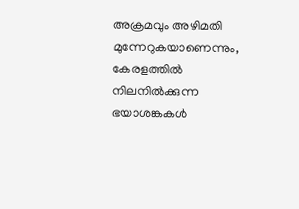അക്രമവും അഴിമതി മുന്നേറുകയാണെന്നും, കേരളത്തില്‍ നിലനില്‍ക്കുന്ന ഭയാശങ്കകള്‍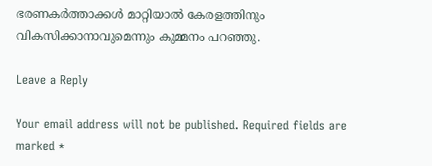ഭരണകര്‍ത്താക്കള്‍ മാറ്റിയാല്‍ കേരളത്തിനും വികസിക്കാനാവുമെന്നും കുമ്മനം പറഞ്ഞു.

Leave a Reply

Your email address will not be published. Required fields are marked *